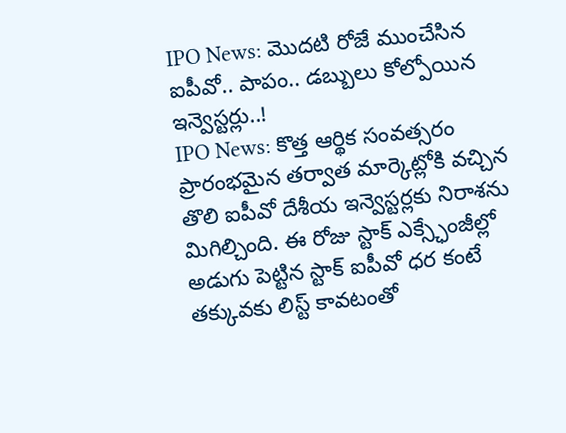IPO News: మెుదటి రోజే ముంచేసిన ఐపీవో.. పాపం.. డబ్బులు కోల్పోయిన ఇన్వెస్టర్లు..!
IPO News: కొత్త ఆర్థిక సంవత్సరం ప్రారంభమైన తర్వాత మార్కెట్లోకి వచ్చిన తొలి ఐపీవో దేశీయ ఇన్వెస్టర్లకు నిరాశను మిగిల్చింది. ఈ రోజు స్టాక్ ఎక్స్ఛేంజీల్లో అడుగు పెట్టిన స్టాక్ ఐపీవో ధర కంటే తక్కువకు లిస్ట్ కావటంతో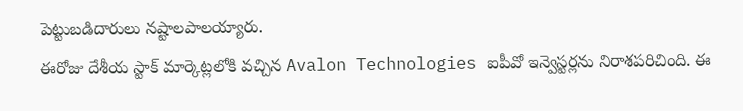పెట్టుబడిదారులు నష్టాలపాలయ్యారు.
ఈరోజు దేశీయ స్టాక్ మార్కెట్లలోకి వచ్చిన Avalon Technologies ఐపీవో ఇన్వెస్టర్లను నిరాశపరిచింది. ఈ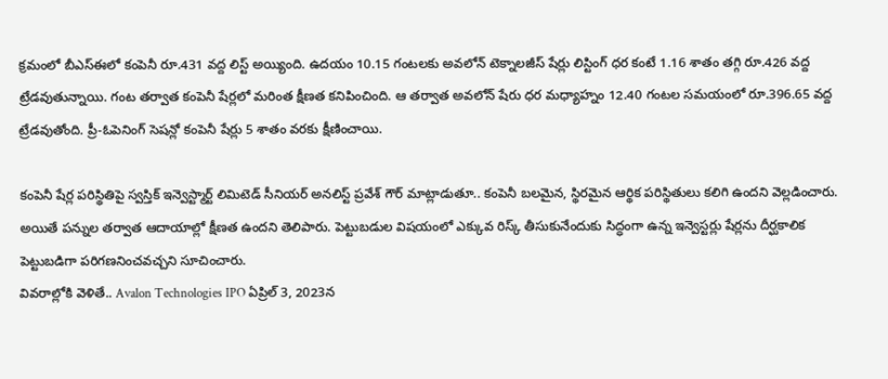క్రమంలో బీఎస్ఈలో కంపెనీ రూ.431 వద్ద లిస్ట్ అయ్యింది. ఉదయం 10.15 గంటలకు అవలోన్ టెక్నాలజీస్ షేర్లు లిస్టింగ్ ధర కంటే 1.16 శాతం తగ్గి రూ.426 వద్ద ట్రేడవుతున్నాయి. గంట తర్వాత కంపెనీ షేర్లలో మరింత క్షీణత కనిపించింది. ఆ తర్వాత అవలోన్ షేరు ధర మధ్యాహ్నం 12.40 గంటల సమయంలో రూ.396.65 వద్ద ట్రేడవుతోంది. ప్రీ-ఓపెనింగ్ సెషన్లో కంపెనీ షేర్లు 5 శాతం వరకు క్షీణించాయి.

కంపెనీ షేర్ల పరిస్థితిపై స్వస్తిక్ ఇన్వెస్ట్మార్ట్ లిమిటెడ్ సీనియర్ అనలిస్ట్ ప్రవేశ్ గౌర్ మాట్లాడుతూ.. కంపెనీ బలమైన, స్థిరమైన ఆర్థిక పరిస్థితులు కలిగి ఉందని వెల్లడించారు. అయితే పన్నుల తర్వాత ఆదాయాల్లో క్షీణత ఉందని తెలిపారు. పెట్టుబడుల విషయంలో ఎక్కువ రిస్క్ తీసుకునేందుకు సిద్ధంగా ఉన్న ఇన్వెస్టర్లు షేర్లను దీర్ఘకాలిక పెట్టుబడిగా పరిగణనించవచ్చని సూచించారు.
వివరాల్లోకి వెళితే.. Avalon Technologies IPO ఏప్రిల్ 3, 2023న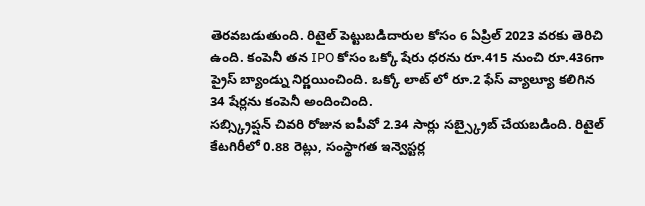తెరవబడుతుంది. రిటైల్ పెట్టుబడిదారుల కోసం 6 ఏప్రిల్ 2023 వరకు తెరిచి ఉంది. కంపెనీ తన IPO కోసం ఒక్కో షేరు ధరను రూ.415 నుంచి రూ.436గా ప్రైస్ బ్యాండ్ను నిర్ణయించింది. ఒక్కో లాట్ లో రూ.2 ఫేస్ వ్యాల్యూ కలిగిన 34 షేర్లను కంపెనీ అందించింది.
సబ్స్క్రిప్షన్ చివరి రోజున ఐపీవో 2.34 సార్లు సబ్స్క్రైబ్ చేయబడింది. రిటైల్ కేటగిరీలో 0.88 రెట్లు, సంస్థాగత ఇన్వెస్టర్ల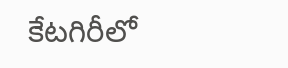కేటగిరీలో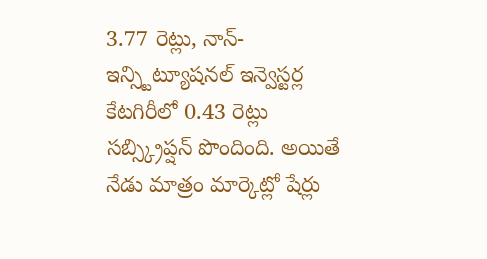3.77 రెట్లు, నాన్-ఇన్స్టిట్యూషనల్ ఇన్వెస్టర్ల కేటగిరీలో 0.43 రెట్లు సబ్స్క్రిప్షన్ పొందింది. అయితే నేడు మాత్రం మార్కెట్లో షేర్లు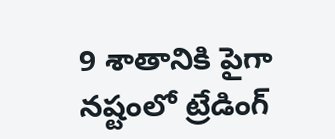9 శాతానికి పైగా నష్టంలో ట్రేడింగ్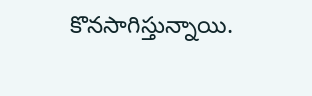కొనసాగిస్తున్నాయి.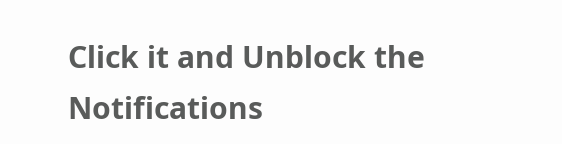Click it and Unblock the Notifications